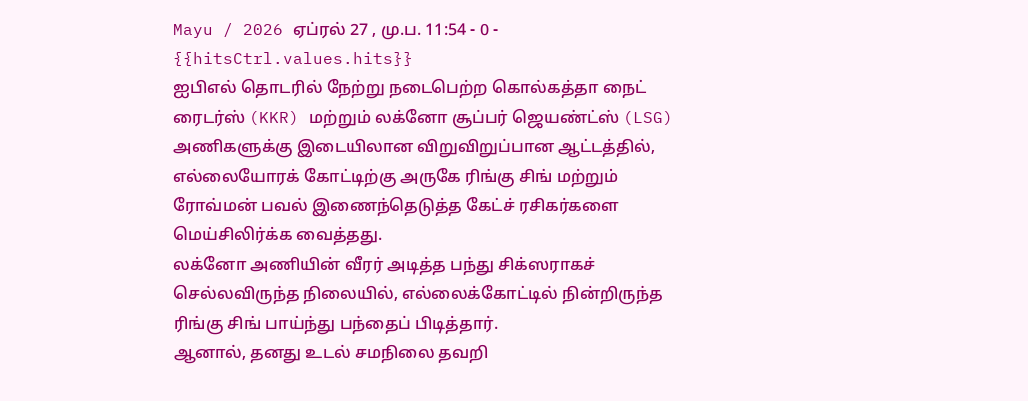Mayu / 2026 ஏப்ரல் 27 , மு.ப. 11:54 - 0 - {{hitsCtrl.values.hits}}
ஐபிஎல் தொடரில் நேற்று நடைபெற்ற கொல்கத்தா நைட் ரைடர்ஸ் (KKR) மற்றும் லக்னோ சூப்பர் ஜெயண்ட்ஸ் (LSG) அணிகளுக்கு இடையிலான விறுவிறுப்பான ஆட்டத்தில், எல்லையோரக் கோட்டிற்கு அருகே ரிங்கு சிங் மற்றும் ரோவ்மன் பவல் இணைந்தெடுத்த கேட்ச் ரசிகர்களை மெய்சிலிர்க்க வைத்தது.
லக்னோ அணியின் வீரர் அடித்த பந்து சிக்ஸராகச் செல்லவிருந்த நிலையில், எல்லைக்கோட்டில் நின்றிருந்த ரிங்கு சிங் பாய்ந்து பந்தைப் பிடித்தார்.
ஆனால், தனது உடல் சமநிலை தவறி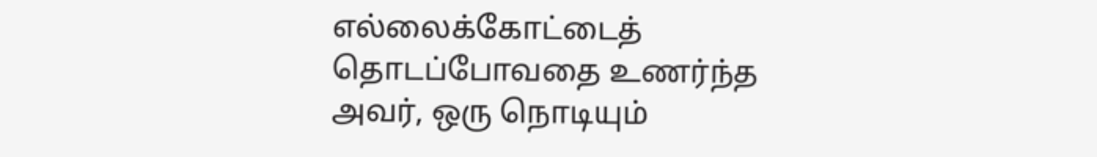எல்லைக்கோட்டைத் தொடப்போவதை உணர்ந்த அவர், ஒரு நொடியும்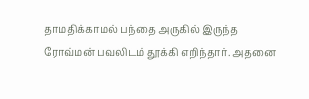தாமதிக்காமல் பந்தை அருகில் இருந்த ரோவ்மன் பவலிடம் தூக்கி எறிந்தார். அதனை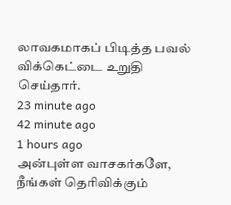லாவகமாகப் பிடித்த பவல் விக்கெட்டை உறுதி செய்தார்.
23 minute ago
42 minute ago
1 hours ago
அன்புள்ள வாசகர்களே,
நீங்கள் தெரிவிக்கும்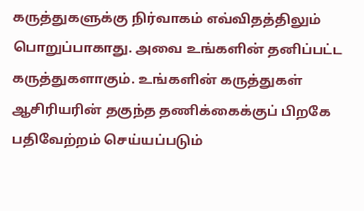கருத்துகளுக்கு நிர்வாகம் எவ்விதத்திலும் பொறுப்பாகாது. அவை உங்களின் தனிப்பட்ட கருத்துகளாகும். உங்களின் கருத்துகள் ஆசிரியரின் தகுந்த தணிக்கைக்குப் பிறகே பதிவேற்றம் செய்யப்படும்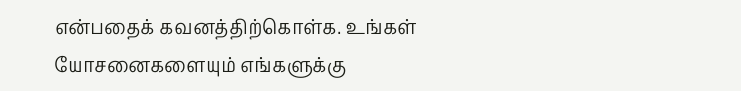என்பதைக் கவனத்திற்கொள்க. உங்கள் யோசனைகளையும் எங்களுக்கு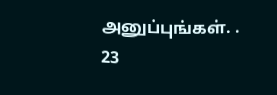அனுப்புங்கள். .
23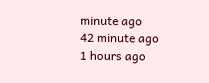minute ago
42 minute ago
1 hours ago